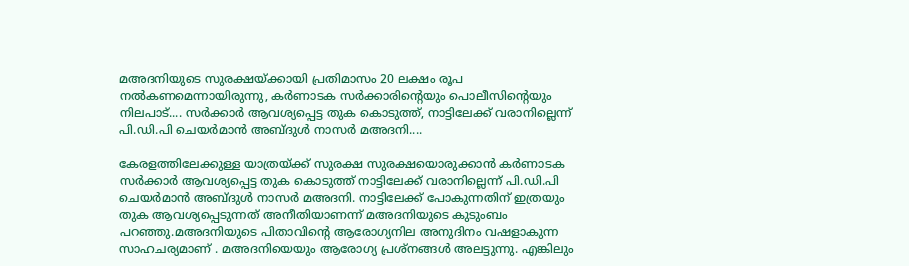മഅദനിയുടെ സുരക്ഷയ്ക്കായി പ്രതിമാസം 20 ലക്ഷം രൂപ നൽകണമെന്നായിരുന്നു, കർണാടക സർക്കാരിന്റെയും പൊലീസിന്റെയും നിലപാട്.... സർക്കാർ ആവശ്യപ്പെട്ട തുക കൊടുത്ത്, നാട്ടിലേക്ക് വരാനില്ലെന്ന് പി.ഡി.പി ചെയർമാൻ അബ്ദുൾ നാസർ മഅദനി....

കേരളത്തിലേക്കുള്ള യാത്രയ്ക്ക് സുരക്ഷ സുരക്ഷയൊരുക്കാൻ കർണാടക സർക്കാർ ആവശ്യപ്പെട്ട തുക കൊടുത്ത് നാട്ടിലേക്ക് വരാനില്ലെന്ന് പി.ഡി.പി ചെയർമാൻ അബ്ദുൾ നാസർ മഅദനി. നാട്ടിലേക്ക് പോകുന്നതിന് ഇത്രയും തുക ആവശ്യപ്പെടുന്നത് അനീതിയാണന്ന് മഅദനിയുടെ കുടുംബം പറഞ്ഞു.മഅദനിയുടെ പിതാവിന്റെ ആരോഗ്യനില അനുദിനം വഷളാകുന്ന സാഹചര്യമാണ് . മഅദനിയെയും ആരോഗ്യ പ്രശ്നങ്ങൾ അലട്ടുന്നു. എങ്കിലും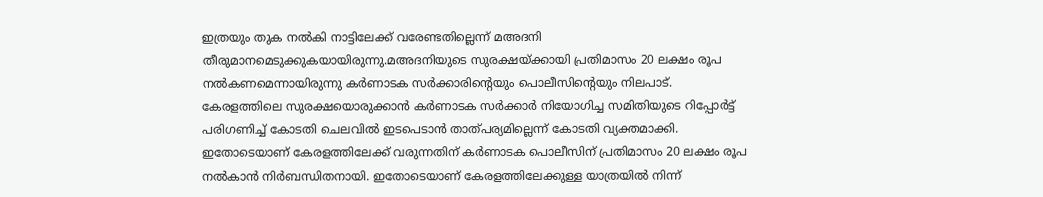ഇത്രയും തുക നൽകി നാട്ടിലേക്ക് വരേണ്ടതില്ലെന്ന് മഅദനി തീരുമാനമെടുക്കുകയായിരുന്നു.മഅദനിയുടെ സുരക്ഷയ്ക്കായി പ്രതിമാസം 20 ലക്ഷം രൂപ നൽകണമെന്നായിരുന്നു കർണാടക സർക്കാരിന്റെയും പൊലീസിന്റെയും നിലപാട്. കേരളത്തിലെ സുരക്ഷയൊരുക്കാൻ കർണാടക സർക്കാർ നിയോഗിച്ച സമിതിയുടെ റിപ്പോർട്ട് പരിഗണിച്ച് കോടതി ചെലവിൽ ഇടപെടാൻ താത്പര്യമില്ലെന്ന് കോടതി വ്യക്തമാക്കി. ഇതോടെയാണ് കേരളത്തിലേക്ക് വരുന്നതിന് കർണാടക പൊലീസിന് പ്രതിമാസം 20 ലക്ഷം രൂപ നൽകാൻ നിർബന്ധിതനായി. ഇതോടെയാണ് കേരളത്തിലേക്കുള്ള യാത്രയിൽ നിന്ന്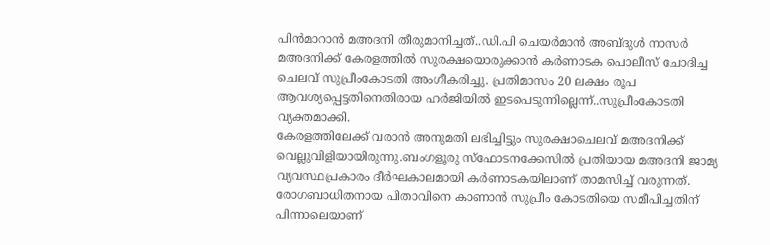പിൻമാറാൻ മഅദനി തീരുമാനിച്ചത്..ഡി.പി ചെയർമാൻ അബ്ദുൾ നാസർ മഅദനിക്ക് കേരളത്തിൽ സുരക്ഷയൊരുക്കാൻ കർണാടക പൊലീസ് ചോദിച്ച ചെലവ് സുപ്രീംകോടതി അംഗീകരിച്ചു. പ്രതിമാസം 20 ലക്ഷം രൂപ ആവശ്യപ്പെട്ടതിനെതിരായ ഹർജിയിൽ ഇടപെടുന്നില്ലെന്ന്..സുപ്രീംകോടതി വ്യക്തമാക്കി.
കേരളത്തിലേക്ക് വരാൻ അനുമതി ലഭിച്ചിട്ടും സുരക്ഷാചെലവ് മഅദനിക്ക് വെല്ലുവിളിയായിരുന്നു.ബംഗളൂരു സ്ഫോടനക്കേസിൽ പ്രതിയായ മഅദനി ജാമ്യ വ്യവസ്ഥപ്രകാരം ദീർഘകാലമായി കർണാടകയിലാണ് താമസിച്ച് വരുന്നത്. രോഗബാധിതനായ പിതാവിനെ കാണാൻ സുപ്രീം കോടതിയെ സമീപിച്ചതിന് പിന്നാലെയാണ്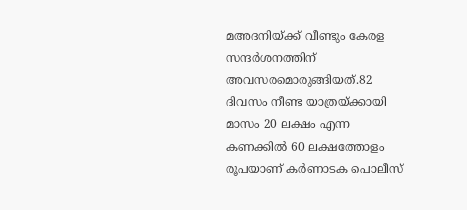മഅദനിയ്ക്ക് വീണ്ടും കേരള സന്ദർശനത്തിന് അവസരമൊരുങ്ങിയത്.82 ദിവസം നീണ്ട യാത്രയ്ക്കായി മാസം 20 ലക്ഷം എന്ന കണക്കിൽ 60 ലക്ഷത്തോളം രൂപയാണ് കർണാടക പൊലീസ്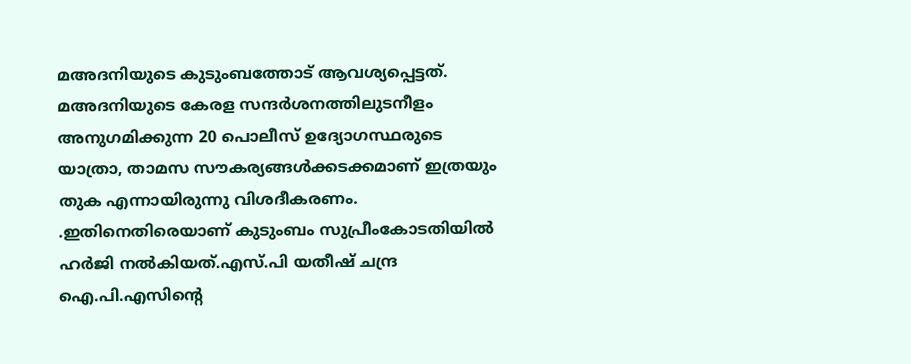മഅദനിയുടെ കുടുംബത്തോട് ആവശ്യപ്പെട്ടത്. മഅദനിയുടെ കേരള സന്ദർശനത്തിലുടനീളം അനുഗമിക്കുന്ന 20 പൊലീസ് ഉദ്യോഗസ്ഥരുടെ യാത്രാ, താമസ സൗകര്യങ്ങൾക്കടക്കമാണ് ഇത്രയും തുക എന്നായിരുന്നു വിശദീകരണം. .ഇതിനെതിരെയാണ് കുടുംബം സുപ്രീംകോടതിയിൽ ഹർജി നൽകിയത്.എസ്.പി യതീഷ് ചന്ദ്ര ഐ.പി.എസിന്റെ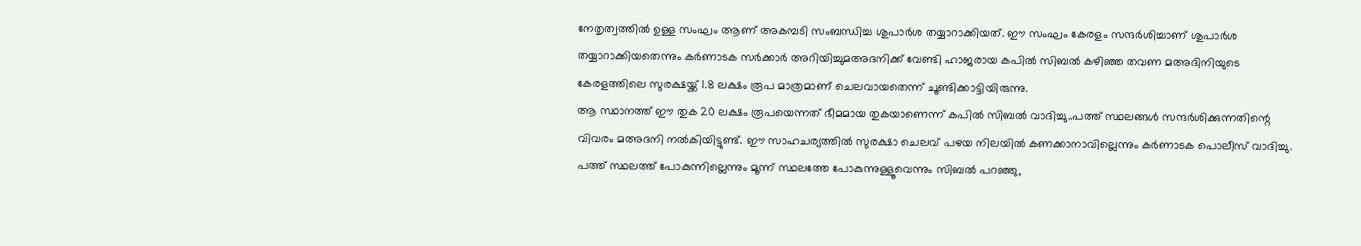നേതൃത്വത്തിൽ ഉള്ള സംഘം ആണ് അകമ്പടി സംബന്ധിച്ച ശുപാർശ തയ്യാറാക്കിയത്. ഈ സംഘം കേരളം സന്ദർശിച്ചാണ് ശുപാർശ തയ്യാറാക്കിയതെന്നും കർണാടക സർക്കാർ അറിയിച്ചുമഅദനിക്ക് വേണ്ടി ഹാജരായ കപിൽ സിബൽ കഴിഞ്ഞ തവണ മഅദിനിയുടെ കേരളത്തിലെ സുരക്ഷയ്ക്ക് 1.8 ലക്ഷം രൂപ മാത്രമാണ് ചെലവായതെന്ന് ചൂണ്ടിക്കാട്ടിയിരുന്നു.
ആ സ്ഥാനത്ത് ഈ തുക 20 ലക്ഷം രൂപയെന്നത് ഭീമമായ തുകയാണെന്ന് കപിൽ സിബൽ വാദിച്ചു..പത്ത് സ്ഥലങ്ങൾ സന്ദർശിക്കുന്നതിന്റെ വിവരം മഅദനി നൽകിയിട്ടുണ്ട്. ഈ സാഹചര്യത്തിൽ സുരക്ഷാ ചെലവ് പഴയ നിലയിൽ കണക്കാനാവില്ലെന്നും കർണാടക പൊലീസ് വാദിച്ചു. പത്ത് സ്ഥലത്ത് പോകുന്നില്ലെന്നും മൂന്ന് സ്ഥലത്തേ പോകുന്നുള്ളൂവെന്നും സിബൽ പറഞ്ഞു,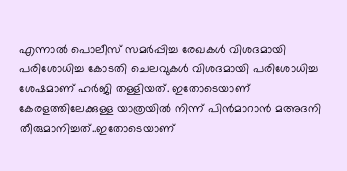എന്നാൽ പൊലീസ് സമർപ്പിച്ച രേഖകൾ വിശദമായി പരിശോധിച്ച കോടതി ചെലവുകൾ വിശദമായി പരിശോധിച്ച ശേഷമാണ് ഹർജി തള്ളിയത്. ഇതോടെയാണ് കേരളത്തിലേക്കുള്ള യാത്രയിൽ നിന്ന് പിൻമാറാൻ മഅദനി തീരുമാനിച്ചത്..ഇതോടെയാണ്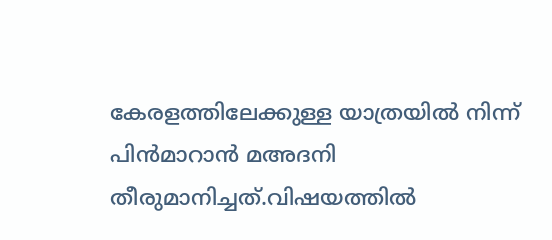കേരളത്തിലേക്കുള്ള യാത്രയിൽ നിന്ന് പിൻമാറാൻ മഅദനി തീരുമാനിച്ചത്.വിഷയത്തിൽ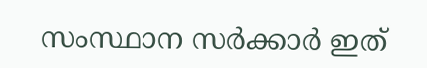സംസ്ഥാന സർക്കാർ ഇത്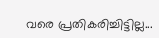വരെ പ്രതികരിച്ചിട്ടില്ല...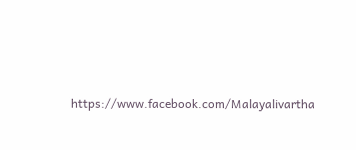https://www.facebook.com/Malayalivartha